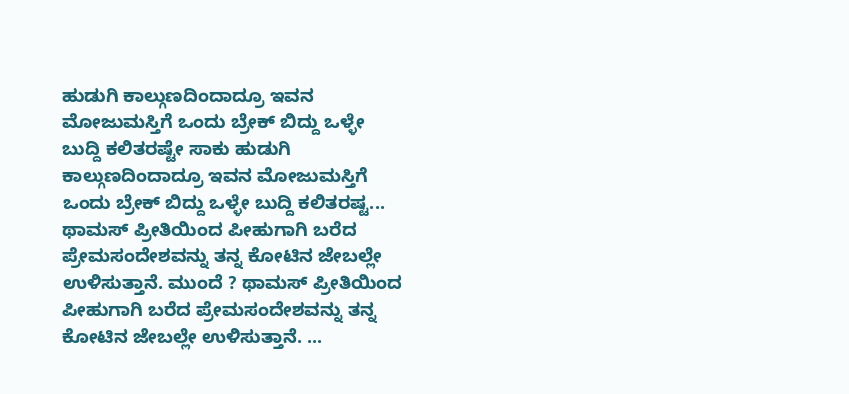ಹುಡುಗಿ ಕಾಲ್ಗುಣದಿಂದಾದ್ರೂ ಇವನ ಮೋಜುಮಸ್ತಿಗೆ ಒಂದು ಬ್ರೇಕ್ ಬಿದ್ದು ಒಳ್ಳೇ ಬುದ್ದಿ ಕಲಿತರಷ್ಟೇ ಸಾಕು ಹುಡುಗಿ ಕಾಲ್ಗುಣದಿಂದಾದ್ರೂ ಇವನ ಮೋಜುಮಸ್ತಿಗೆ ಒಂದು ಬ್ರೇಕ್ ಬಿದ್ದು ಒಳ್ಳೇ ಬುದ್ದಿ ಕಲಿತರಷ್ಟ...
ಥಾಮಸ್ ಪ್ರೀತಿಯಿಂದ ಪೀಹುಗಾಗಿ ಬರೆದ ಪ್ರೇಮಸಂದೇಶವನ್ನು ತನ್ನ ಕೋಟಿನ ಜೇಬಲ್ಲೇ ಉಳಿಸುತ್ತಾನೆ. ಮುಂದೆ ? ಥಾಮಸ್ ಪ್ರೀತಿಯಿಂದ ಪೀಹುಗಾಗಿ ಬರೆದ ಪ್ರೇಮಸಂದೇಶವನ್ನು ತನ್ನ ಕೋಟಿನ ಜೇಬಲ್ಲೇ ಉಳಿಸುತ್ತಾನೆ. ...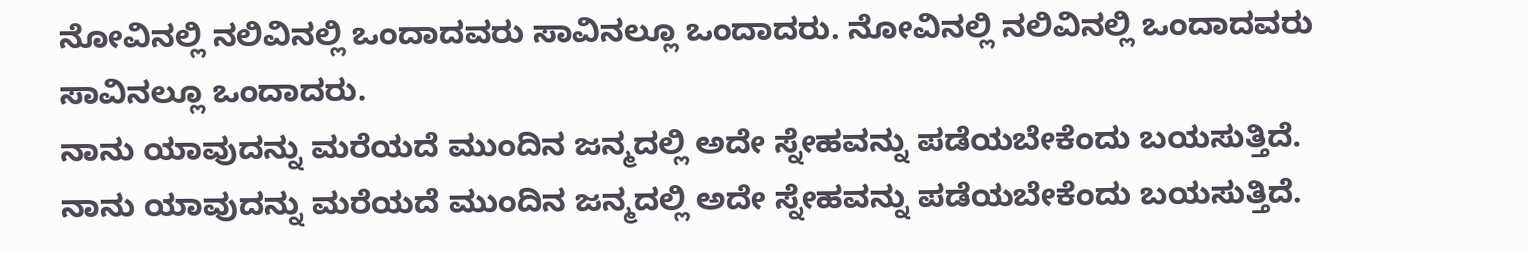ನೋವಿನಲ್ಲಿ ನಲಿವಿನಲ್ಲಿ ಒಂದಾದವರು ಸಾವಿನಲ್ಲೂ ಒಂದಾದರು. ನೋವಿನಲ್ಲಿ ನಲಿವಿನಲ್ಲಿ ಒಂದಾದವರು ಸಾವಿನಲ್ಲೂ ಒಂದಾದರು.
ನಾನು ಯಾವುದನ್ನು ಮರೆಯದೆ ಮುಂದಿನ ಜನ್ಮದಲ್ಲಿ ಅದೇ ಸ್ನೇಹವನ್ನು ಪಡೆಯಬೇಕೆಂದು ಬಯಸುತ್ತಿದೆ. ನಾನು ಯಾವುದನ್ನು ಮರೆಯದೆ ಮುಂದಿನ ಜನ್ಮದಲ್ಲಿ ಅದೇ ಸ್ನೇಹವನ್ನು ಪಡೆಯಬೇಕೆಂದು ಬಯಸುತ್ತಿದೆ.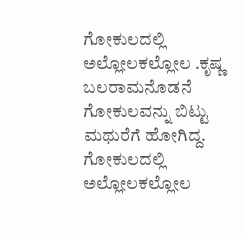ಗೋಕುಲದಲ್ಲಿ ಅಲ್ಲೋಲಕಲ್ಲೋಲ .ಕೃಷ್ಣ ಬಲರಾಮನೊಡನೆ ಗೋಕುಲವನ್ನು ಬಿಟ್ಟು ಮಥುರೆಗೆ ಹೋಗಿದ್ದ. ಗೋಕುಲದಲ್ಲಿ ಅಲ್ಲೋಲಕಲ್ಲೋಲ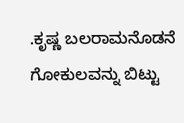.ಕೃಷ್ಣ ಬಲರಾಮನೊಡನೆ ಗೋಕುಲವನ್ನು ಬಿಟ್ಟು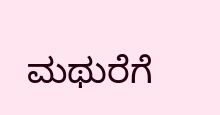ಮಥುರೆಗೆ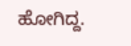ಹೋಗಿದ್ದ.